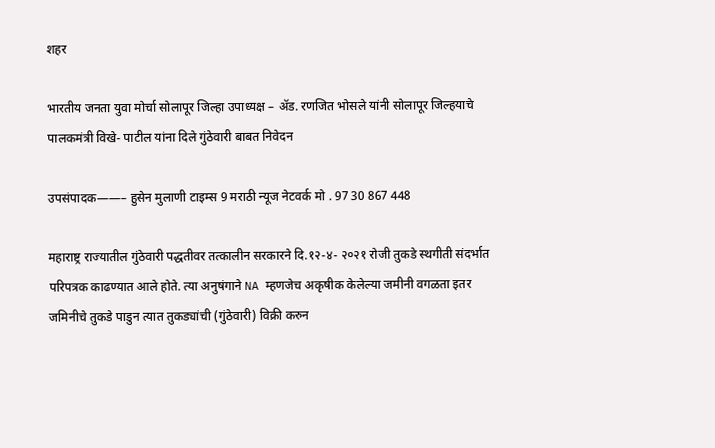शहर

भारतीय जनता युवा मोर्चा सोलापूर जिल्हा उपाध्यक्ष – ॲड. रणजित भोसले यांनी सोलापूर जिल्हयाचे पालकमंत्री विखे- पाटील यांना दिले गुंठेवारी बाबत निवेदन

उपसंपादक——– हुसेन मुलाणी टाइम्स 9 मराठी न्यूज नेटवर्क मो . 97 30 867 448

महाराष्ट्र राज्यातील गुंठेवारी पद्धतीवर तत्कालीन सरकारने दि.१२-४- २०२१ रोजी तुकडे स्थगीती संदर्भात परिपत्रक काढण्यात आले होते. त्या अनुषंगाने NA म्हणजेच अकृषीक केलेल्या जमीनी वगळता इतर जमिनीचे तुकडे पाडुन त्यात तुकड्यांची (गुंठेवारी) विक्री करुन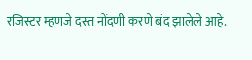रजिस्टर म्हणजे दस्त नोंदणी करणे बंद झालेले आहे.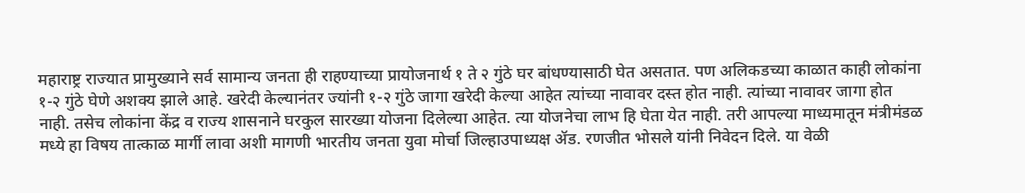महाराष्ट्र राज्यात प्रामुख्याने सर्व सामान्य जनता ही राहण्याच्या प्रायोजनार्थ १ ते २ गुंठे घर बांधण्यासाठी घेत असतात. पण अलिकडच्या काळात काही लोकांना १-२ गुंठे घेणे अशक्य झाले आहे. खरेदी केल्यानंतर ज्यांनी १-२ गुंठे जागा खरेदी केल्या आहेत त्यांच्या नावावर दस्त होत नाही. त्यांच्या नावावर जागा होत नाही. तसेच लोकांना केंद्र व राज्य शासनाने घरकुल सारख्या योजना दिलेल्या आहेत. त्या योजनेचा लाभ हि घेता येत नाही. तरी आपल्या माध्यमातून मंत्रीमंडळ मध्ये हा विषय तात्काळ मार्गी लावा अशी मागणी भारतीय जनता युवा मोर्चा जिल्हाउपाध्यक्ष ॲड. रणजीत भोसले यांनी निवेदन दिले. या वेळी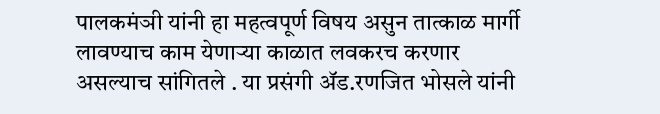पालकमंञी यांनी हा महत्वपूर्ण विषय असुन तात्काळ मार्गी लावण्याच काम येणाऱ्या काळात लवकरच करणार असल्याच सांगितले . या प्रसंगी ॲड.रणजित भोसले यांनी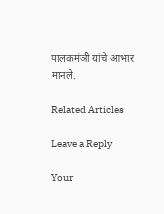पालकमंञी यांचे आभार मानले.

Related Articles

Leave a Reply

Your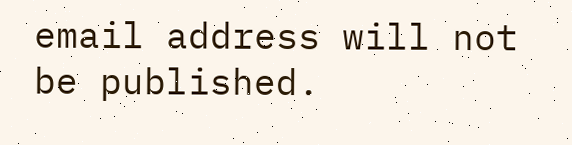email address will not be published.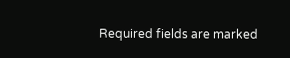Required fields are marked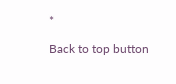*

Back to top button